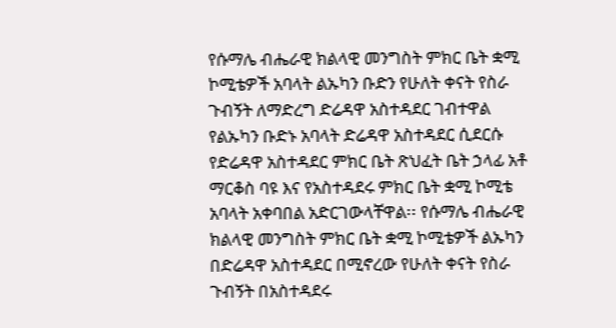የሱማሌ ብሔራዊ ክልላዊ መንግስት ምክር ቤት ቋሚ ኮሚቴዎች አባላት ልኡካን ቡድን የሁለት ቀናት የስራ ጉብኝት ለማድረግ ድሬዳዋ አስተዳደር ገብተዋል
የልኡካን ቡድኑ አባላት ድሬዳዋ አስተዳደር ሲደርሱ የድሬዳዋ አስተዳደር ምክር ቤት ጽህፈት ቤት ኃላፊ አቶ ማርቆስ ባዩ እና የአስተዳደሩ ምክር ቤት ቋሚ ኮሚቴ አባላት አቀባበል አድርገውላቸዋል፡፡ የሱማሌ ብሔራዊ ክልላዊ መንግስት ምክር ቤት ቋሚ ኮሚቴዎች ልኡካን በድሬዳዋ አስተዳደር በሚኖረው የሁለት ቀናት የስራ ጉብኝት በአስተዳደሩ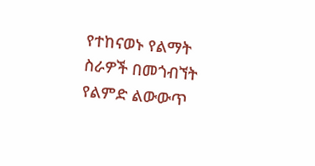የተከናወኑ የልማት ስራዎች በመጎብኘት የልምድ ልውውጥ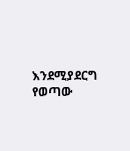እንደሚያደርግ የወጣው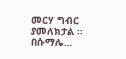መርሃ ግብር ያመለክታል ፡፡ በሱማሌ…